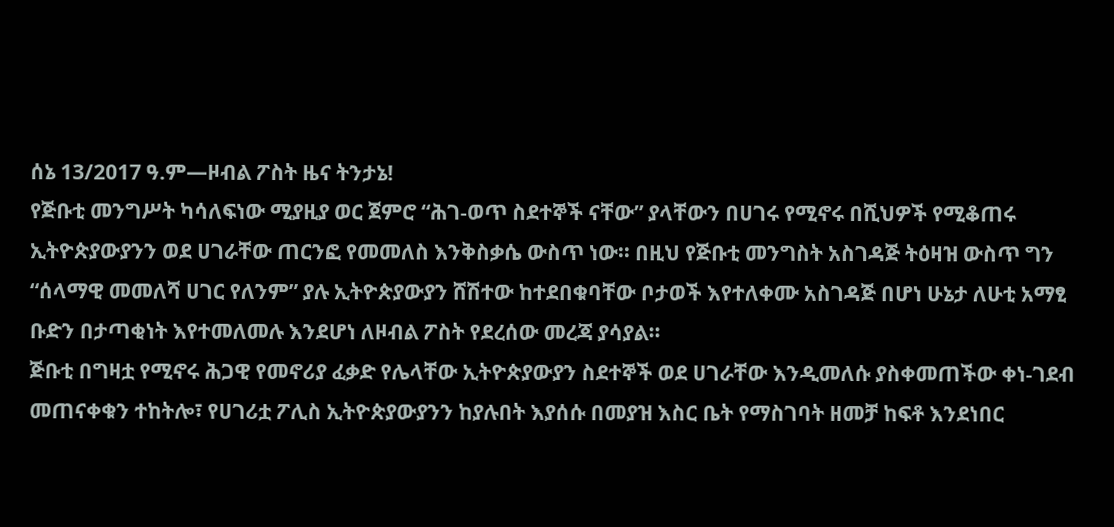ሰኔ 13/2017 ዓ.ም—ዞብል ፖስት ዜና ትንታኔ!
የጅቡቲ መንግሥት ካሳለፍነው ሚያዚያ ወር ጀምሮ “ሕገ-ወጥ ስደተኞች ናቸው” ያላቸውን በሀገሩ የሚኖሩ በሺህዎች የሚቆጠሩ ኢትዮጵያውያንን ወደ ሀገራቸው ጠርንፎ የመመለስ እንቅስቃሴ ውስጥ ነው፡፡ በዚህ የጅቡቲ መንግስት አስገዳጅ ትዕዛዝ ውስጥ ግን “ሰላማዊ መመለሻ ሀገር የለንም” ያሉ ኢትዮጵያውያን ሸሽተው ከተደበቁባቸው ቦታወች እየተለቀሙ አስገዳጅ በሆነ ሁኔታ ለሁቲ አማፂ ቡድን በታጣቂነት እየተመለመሉ እንደሆነ ለዞብል ፖስት የደረሰው መረጃ ያሳያል።
ጅቡቲ በግዛቷ የሚኖሩ ሕጋዊ የመኖሪያ ፈቃድ የሌላቸው ኢትዮጵያውያን ስደተኞች ወደ ሀገራቸው እንዲመለሱ ያስቀመጠችው ቀነ-ገደብ መጠናቀቁን ተከትሎ፣ የሀገሪቷ ፖሊስ ኢትዮጵያውያንን ከያሉበት እያሰሱ በመያዝ እስር ቤት የማስገባት ዘመቻ ከፍቶ እንደነበር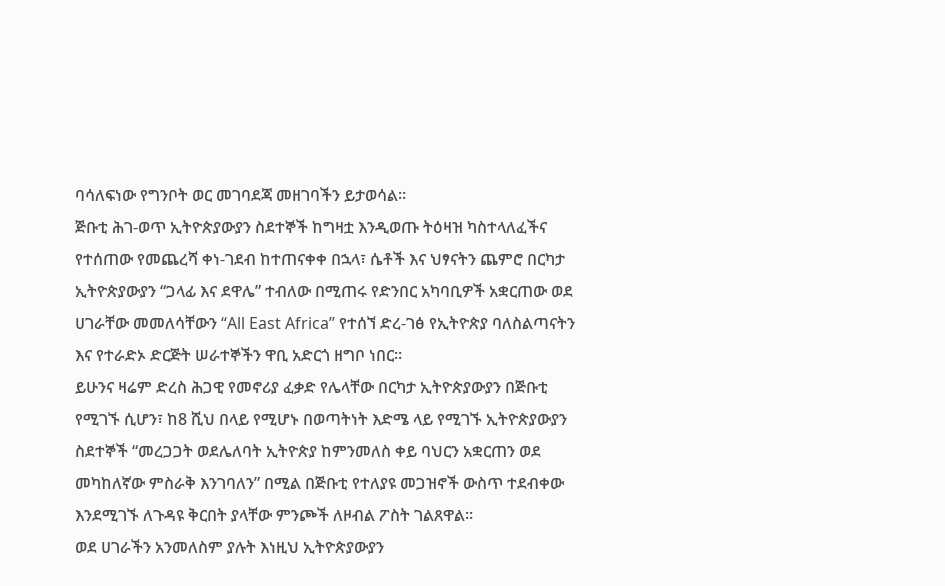ባሳለፍነው የግንቦት ወር መገባደጃ መዘገባችን ይታወሳል።
ጅቡቲ ሕገ-ወጥ ኢትዮጵያውያን ስደተኞች ከግዛቷ እንዲወጡ ትዕዛዝ ካስተላለፈችና የተሰጠው የመጨረሻ ቀነ-ገደብ ከተጠናቀቀ በኋላ፣ ሴቶች እና ህፃናትን ጨምሮ በርካታ ኢትዮጵያውያን “ጋላፊ እና ደዋሌ” ተብለው በሚጠሩ የድንበር አካባቢዎች አቋርጠው ወደ ሀገራቸው መመለሳቸውን “All East Africa” የተሰኘ ድረ-ገፅ የኢትዮጵያ ባለስልጣናትን እና የተራድኦ ድርጅት ሠራተኞችን ዋቢ አድርጎ ዘግቦ ነበር።
ይሁንና ዛሬም ድረስ ሕጋዊ የመኖሪያ ፈቃድ የሌላቸው በርካታ ኢትዮጵያውያን በጅቡቲ የሚገኙ ሲሆን፣ ከ8 ሺህ በላይ የሚሆኑ በወጣትነት እድሜ ላይ የሚገኙ ኢትዮጵያውያን ስደተኞች “መረጋጋት ወደሌለባት ኢትዮጵያ ከምንመለስ ቀይ ባህርን አቋርጠን ወደ መካከለኛው ምስራቅ እንገባለን” በሚል በጅቡቲ የተለያዩ መጋዝኖች ውስጥ ተደብቀው እንደሚገኙ ለጉዳዩ ቅርበት ያላቸው ምንጮች ለዞብል ፖስት ገልጸዋል።
ወደ ሀገራችን አንመለስም ያሉት እነዚህ ኢትዮጵያውያን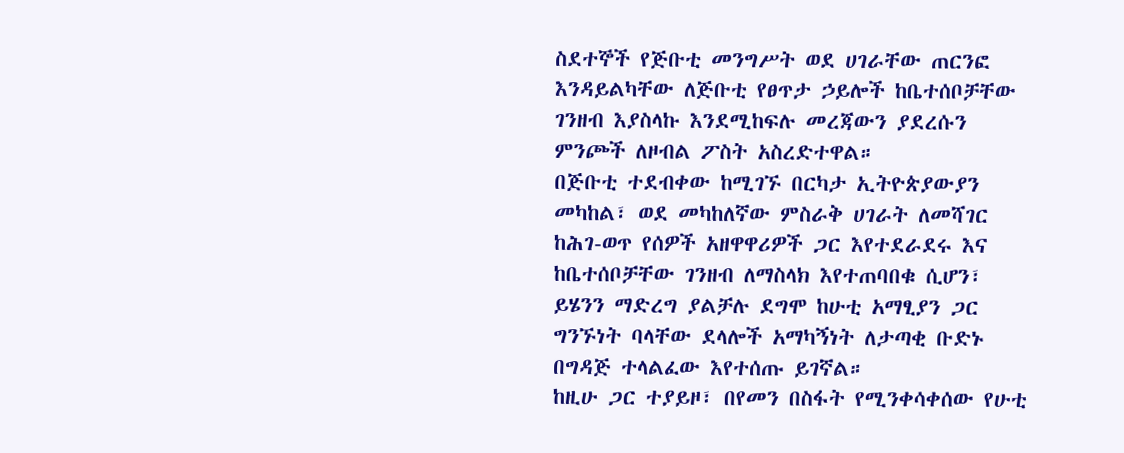ስደተኞች የጅቡቲ መንግሥት ወደ ሀገራቸው ጠርንፎ እንዳይልካቸው ለጅቡቲ የፀጥታ ኃይሎች ከቤተሰቦቻቸው ገንዘብ እያስላኩ እንደሚከፍሉ መረጃውን ያደረሱን ምንጮች ለዞብል ፖስት አስረድተዋል።
በጅቡቲ ተደብቀው ከሚገኙ በርካታ ኢትዮጵያውያን መካከል፣ ወደ መካከለኛው ምስራቅ ሀገራት ለመሻገር ከሕገ-ወጥ የሰዎች አዘዋዋሪዎች ጋር እየተደራደሩ እና ከቤተሰቦቻቸው ገንዘብ ለማስላክ እየተጠባበቁ ሲሆን፣ ይሄንን ማድረግ ያልቻሉ ደግሞ ከሁቲ አማፂያን ጋር ግንኙነት ባላቸው ደላሎች አማካኝነት ለታጣቂ ቡድኑ በግዳጅ ተላልፈው እየተሰጡ ይገኛል።
ከዚሁ ጋር ተያይዞ፣ በየመን በስፋት የሚንቀሳቀሰው የሁቲ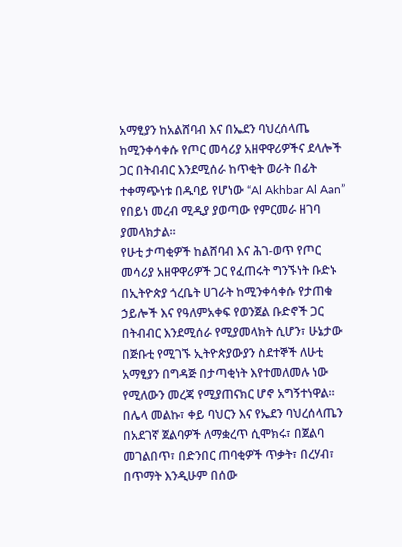አማፂያን ከአልሸባብ እና በኤደን ባህረሰላጤ ከሚንቀሳቀሱ የጦር መሳሪያ አዘዋዋሪዎችና ደላሎች ጋር በትብብር እንደሚሰራ ከጥቂት ወራት በፊት ተቀማጭነቱ በዱባይ የሆነው “Al Akhbar Al Aan” የበይነ መረብ ሚዲያ ያወጣው የምርመራ ዘገባ ያመላክታል።
የሁቲ ታጣቂዎች ከልሸባብ እና ሕገ-ወጥ የጦር መሳሪያ አዘዋዋሪዎች ጋር የፈጠሩት ግንኙነት ቡድኑ በኢትዮጵያ ጎረቤት ሀገራት ከሚንቀሳቀሱ የታጠቁ ኃይሎች እና የዓለምአቀፍ የወንጀል ቡድኖች ጋር በትብብር እንደሚሰራ የሚያመላክት ሲሆን፣ ሁኔታው በጅቡቲ የሚገኙ ኢትዮጵያውያን ስደተኞች ለሁቲ አማፂያን በግዳጅ በታጣቂነት እየተመለመሉ ነው የሚለውን መረጃ የሚያጠናክር ሆኖ አግኝተነዋል።
በሌላ መልኩ፣ ቀይ ባህርን እና የኤደን ባህረሰላጤን በአደገኛ ጀልባዎች ለማቋረጥ ሲሞክሩ፣ በጀልባ መገልበጥ፣ በድንበር ጠባቂዎች ጥቃት፣ በረሃብ፣ በጥማት እንዲሁም በሰው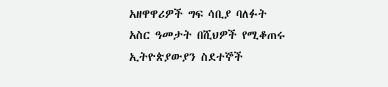አዘዋዋሪዎች ግፍ ሳቢያ ባለፉት አስር ዓመታት በሺህዎች የሚቆጠሩ ኢትዮጵያውያን ስደተኞች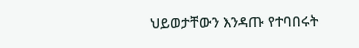ህይወታቸውን እንዳጡ የተባበሩት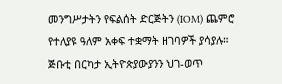መንግሥታትን የፍልሰት ድርጅትን (IOM) ጨምሮ የተለያዩ ዓለም አቀፍ ተቋማት ዘገባዎች ያሳያሉ።
ጅቡቲ በርካታ ኢትዮጵያውያንን ህገ-ወጥ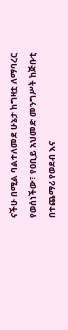ናችሁ በሚል ባልተለመደ ሁኔታ ከግዛቷ ለማባረር የወሰነችው፣ የዐቢይ አህመድ መንግሥት ከጅቡቲ በተጨማሪ የወደብ እና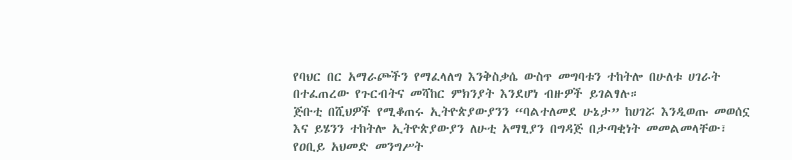የባህር በር አማራጮችን የማፈላለግ እንቅስቃሴ ውስጥ መግባቱን ተከትሎ በሁለቱ ሀገራት በተፈጠረው የጉርብትና መሻከር ምክንያት እንደሆነ ብዙዎች ይገልፃሉ።
ጅቡቲ በሺህዎች የሚቆጠሩ ኢትዮጵያውያንን “ባልተለመደ ሁኔታ” ከሀገሯ እንዲወጡ መወሰኗ እና ይሄንን ተከትሎ ኢትዮጵያውያን ለሁቲ አማፂያን በግዳጅ በታጣቂነት መመልመላቸው፣ የዐቢይ አህመድ መንግሥት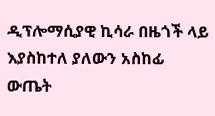ዲፕሎማሲያዊ ኪሳራ በዜጎች ላይ እያስከተለ ያለውን አስከፊ ውጤት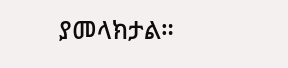ያመላክታል።